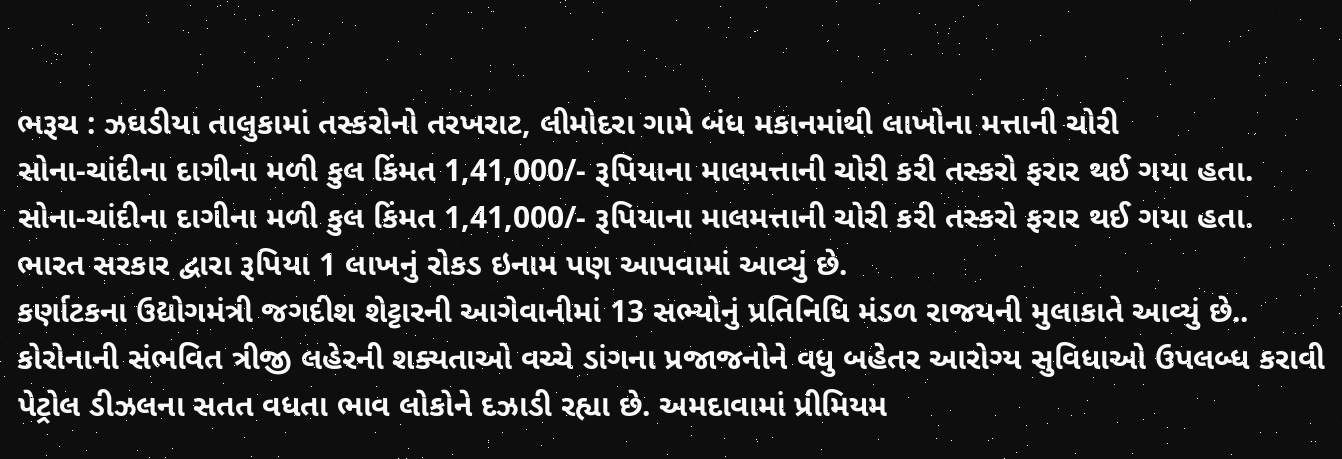ભરૂચ : ઝઘડીયા તાલુકામાં તસ્કરોનો તરખરાટ, લીમોદરા ગામે બંધ મકાનમાંથી લાખોના મત્તાની ચોરી
સોના-ચાંદીના દાગીના મળી કુલ કિંમત 1,41,000/- રૂપિયાના માલમત્તાની ચોરી કરી તસ્કરો ફરાર થઈ ગયા હતા.
સોના-ચાંદીના દાગીના મળી કુલ કિંમત 1,41,000/- રૂપિયાના માલમત્તાની ચોરી કરી તસ્કરો ફરાર થઈ ગયા હતા.
ભારત સરકાર દ્વારા રૂપિયા 1 લાખનું રોકડ ઇનામ પણ આપવામાં આવ્યું છે.
કર્ણાટકના ઉદ્યોગમંત્રી જગદીશ શેટ્ટારની આગેવાનીમાં 13 સભ્યોનું પ્રતિનિધિ મંડળ રાજયની મુલાકાતે આવ્યું છે..
કોરોનાની સંભવિત ત્રીજી લહેરની શક્યતાઓ વચ્ચે ડાંગના પ્રજાજનોને વધુ બહેતર આરોગ્ય સુવિધાઓ ઉપલબ્ધ કરાવી
પેટ્રોલ ડીઝલના સતત વધતા ભાવ લોકોને દઝાડી રહ્યા છે. અમદાવામાં પ્રીમિયમ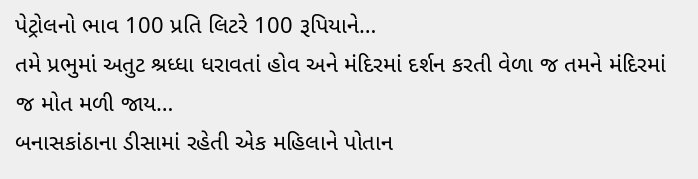પેટ્રોલનો ભાવ 100 પ્રતિ લિટરે 100 રૂપિયાને…
તમે પ્રભુમાં અતુટ શ્રધ્ધા ધરાવતાં હોવ અને મંદિરમાં દર્શન કરતી વેળા જ તમને મંદિરમાં જ મોત મળી જાય…
બનાસકાંઠાના ડીસામાં રહેતી એક મહિલાને પોતાન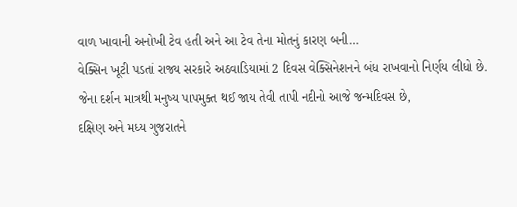વાળ ખાવાની અનોખી ટેવ હતી અને આ ટેવ તેના મોતનું કારણ બની…
વેક્સિન ખૂટી પડતાં રાજ્ય સરકારે અઠવાડિયામાં 2 દિવસ વેક્સિનેશનને બંધ રાખવાનો નિર્ણય લીધો છે.
જેના દર્શન માત્રથી મનુષ્ય પાપમુક્ત થઈ જાય તેવી તાપી નદીનો આજે જન્મદિવસ છે,
દક્ષિણ અને મધ્ય ગુજરાતને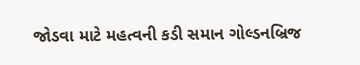જોડવા માટે મહત્વની કડી સમાન ગોલ્ડનબ્રિજ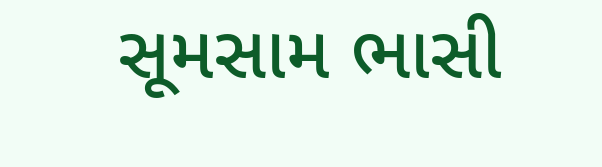સૂમસામ ભાસી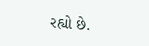રહ્યો છે.